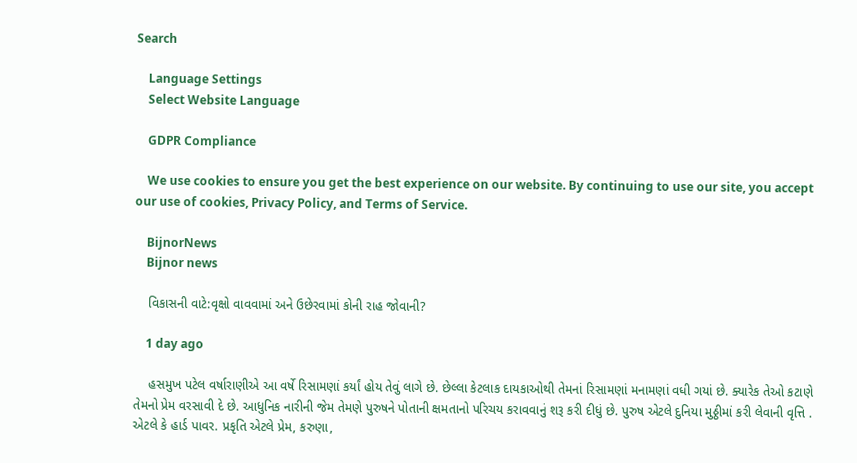Search

    Language Settings
    Select Website Language

    GDPR Compliance

    We use cookies to ensure you get the best experience on our website. By continuing to use our site, you accept our use of cookies, Privacy Policy, and Terms of Service.

    BijnorNews
    Bijnor news

    વિકાસની વાટે:વૃક્ષો વાવવામાં અને ઉછેરવામાં કોની રાહ જોવાની?

    1 day ago

    હસમુખ પટેલ વર્ષારાણીએ આ વર્ષે રિસામણાં કર્યાં હોય તેવું લાગે છે. છેલ્લા કેટલાક દાયકાઓથી તેમનાં રિસામણાં મનામણાં વધી ગયાં છે. ક્યારેક તેઓ કટાણે તેમનો પ્રેમ વરસાવી દે છે. આધુનિક નારીની જેમ તેમણે પુરુષને પોતાની ક્ષમતાનો પરિચય કરાવવાનું શરૂ કરી દીધું છે. પુરુષ એટલે દુનિયા મુઠ્ઠીમાં કરી લેવાની વૃત્તિ . એટલે કે હાર્ડ પાવર. પ્રકૃતિ એટલે પ્રેમ, કરુણા,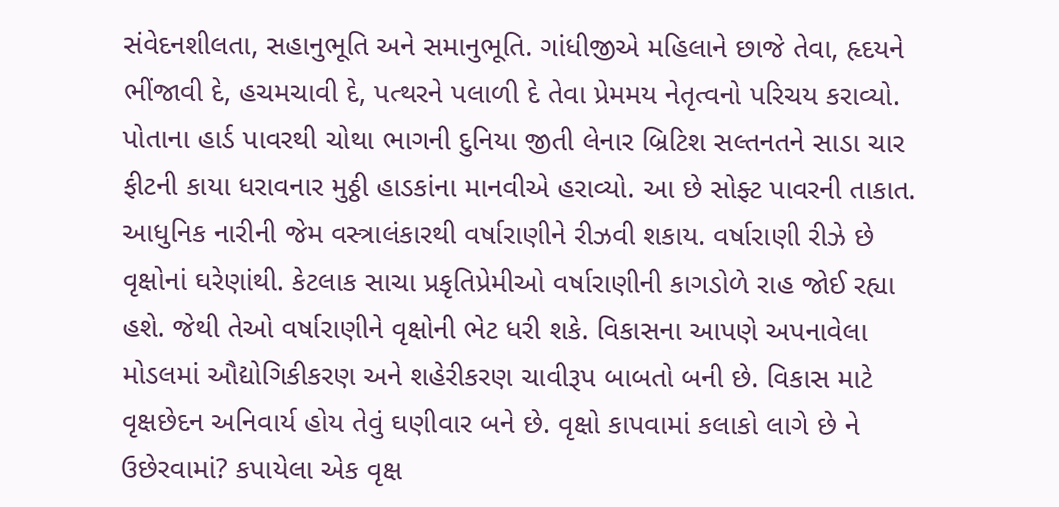સંવેદનશીલતા, સહાનુભૂતિ અને સમાનુભૂતિ. ગાંધીજીએ મહિલાને છાજે તેવા, હૃદયને ભીંજાવી દે, હચમચાવી દે, પત્થરને પલાળી દે તેવા પ્રેમમય નેતૃત્વનો પરિચય કરાવ્યો. પોતાના હાર્ડ પાવરથી ચોથા ભાગની દુનિયા જીતી લેનાર બ્રિટિશ સલ્તનતને સાડા ચાર ફીટની કાયા ધરાવનાર મુઠ્ઠી હાડકાંના માનવીએ હરાવ્યો. આ છે સોફ્ટ પાવરની તાકાત. આધુનિક નારીની જેમ વસ્ત્રાલંકારથી વર્ષારાણીને રીઝવી શકાય. વર્ષારાણી રીઝે છે વૃક્ષોનાં ઘરેણાંથી. કેટલાક સાચા પ્રકૃતિપ્રેમીઓ વર્ષારાણીની કાગડોળે રાહ જોઈ રહ્યા હશે. જેથી તેઓ વર્ષારાણીને વૃક્ષોની ભેટ ધરી શકે. વિકાસના આપણે અપનાવેલા મોડલમાં ઔદ્યોગિકીકરણ અને શહેરીકરણ ચાવીરૂપ બાબતો બની છે. વિકાસ માટે વૃક્ષછેદન અનિવાર્ય હોય તેવું ઘણીવાર બને છે. વૃક્ષો કાપવામાં કલાકો લાગે છે ને ઉછેરવામાં? કપાયેલા એક વૃક્ષ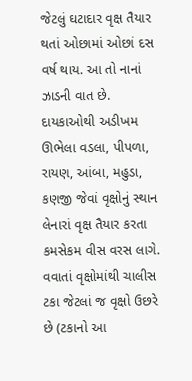જેટલું ઘટાદાર વૃક્ષ તૈયાર થતાં ઓછામાં ઓછાં દસ વર્ષ થાય. આ તો નાનાં ઝાડની વાત છે. દાયકાઓથી અડીખમ ઊભેલા વડલા, પીપળા, રાયણ, આંબા, મહુડા, કણજી જેવાં વૃક્ષોનું સ્થાન લેનારાં વૃક્ષ તૈયાર કરતા કમસેકમ વીસ વરસ લાગે. વવાતાં વૃક્ષોમાંથી ચાલીસ ટકા જેટલાં જ વૃક્ષો ઉછરે છે (ટકાનો આ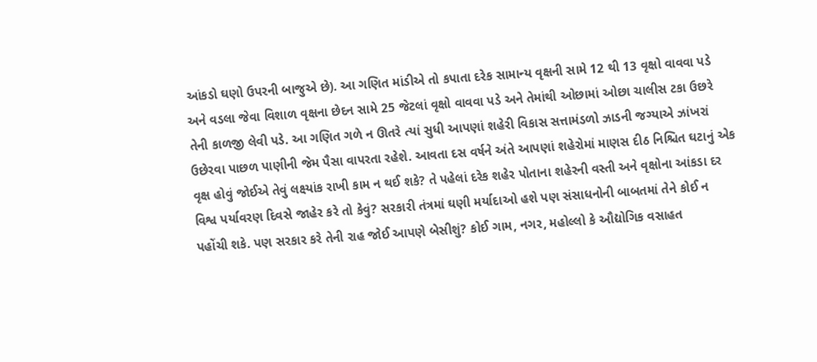આંકડો ઘણો ઉપરની બાજુએ છે). આ ગણિત માંડીએ તો કપાતા દરેક સામાન્ય વૃક્ષની સામે 12 થી 13 વૃક્ષો વાવવા પડે અને વડલા જેવા વિશાળ વૃક્ષના છેદન સામે 25 જેટલાં વૃક્ષો વાવવા પડે અને તેમાંથી ઓછામાં ઓછા ચાલીસ ટકા ઉછરે તેની કાળજી લેવી પડે. આ ગણિત ગળે ન ઊતરે ત્યાં સુધી આપણાં શહેરી વિકાસ સત્તામંડળો ઝાડની જગ્યાએ ઝાંખરાં ઉછેરવા પાછળ પાણીની જેમ પૈસા વાપરતા રહેશે. આવતા દસ વર્ષને અંતે આપણાં શહેરોમાં માણસ દીઠ નિશ્ચિત ઘટાનું એક વૃક્ષ હોવું જોઈએ તેવું લક્ષ્યાંક રાખી કામ ન થઈ શકે? તે પહેલાં દરેક શહેર પોતાના શહેરની વસ્તી અને વૃક્ષોના આંકડા દર વિશ્વ પર્યાવરણ દિવસે જાહેર કરે તો કેવું? સરકારી તંત્રમાં ઘણી મર્યાદાઓ હશે પણ સંસાધનોની બાબતમાં તેને કોઈ ન પહોંચી શકે. પણ સરકાર કરે તેની રાહ જોઈ આપણે બેસીશું? કોઈ ગામ, નગર, મહોલ્લો કે ઔદ્યોગિક વસાહત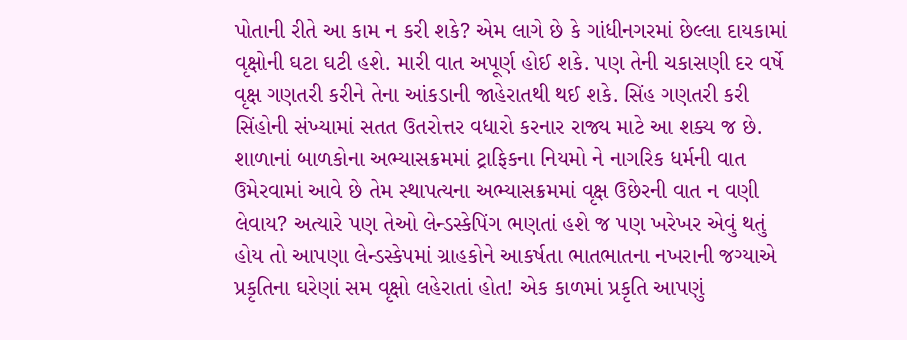પોતાની રીતે આ કામ ન કરી શકે? એમ લાગે છે કે ગાંધીનગરમાં છેલ્લા દાયકામાં વૃક્ષોની ઘટા ઘટી હશે. મારી વાત અપૂર્ણ હોઈ શકે. પણ તેની ચકાસણી દર વર્ષે વૃક્ષ ગણતરી કરીને તેના આંકડાની જાહેરાતથી થઈ શકે. સિંહ ગણતરી કરી સિંહોની સંખ્યામાં સતત ઉતરોત્તર વધારો કરનાર રાજ્ય માટે આ શક્ય જ છે. શાળાનાં બાળકોના અભ્યાસક્રમમાં ટ્રાફિકના નિયમો ને નાગરિક ધર્મની વાત ઉમેરવામાં આવે છે તેમ સ્થાપત્યના અભ્યાસક્રમમાં વૃક્ષ ઉછેરની વાત ન વણી લેવાય? અત્યારે પણ તેઓ લેન્ડસ્કેપિંગ ભણતાં હશે જ પણ ખરેખર એવું થતું હોય તો આપણા લેન્ડસ્કેપમાં ગ્રાહકોને આકર્ષતા ભાતભાતના નખરાની જગ્યાએ પ્રકૃતિના ઘરેણાં સમ વૃક્ષો લહેરાતાં હોત! એક કાળમાં પ્રકૃતિ આપણું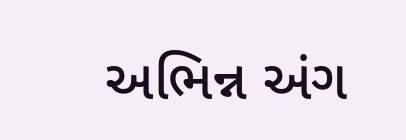અભિન્ન અંગ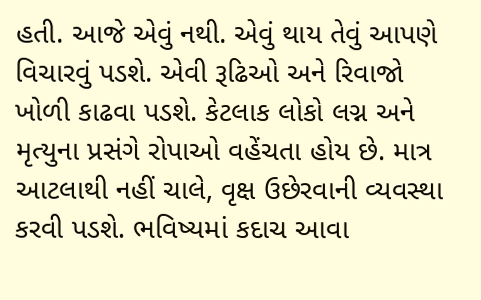હતી. આજે એવું નથી. એવું થાય તેવું આપણે વિચારવું પડશે. એવી રૂઢિઓ અને રિવાજો ખોળી કાઢવા પડશે. કેટલાક લોકો લગ્ન અને મૃત્યુના પ્રસંગે રોપાઓ વહેંચતા હોય છે. માત્ર આટલાથી નહીં ચાલે, વૃક્ષ ઉછેરવાની વ્યવસ્થા કરવી પડશે. ભવિષ્યમાં કદાચ આવા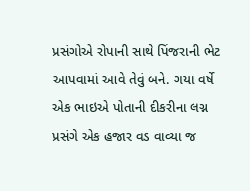પ્રસંગોએ રોપાની સાથે પિંજરાની ભેટ આપવામાં આવે તેવું બને. ગયા વર્ષે એક ભાઇએ પોતાની દીકરીના લગ્ન પ્રસંગે એક હજાર વડ વાવ્યા જ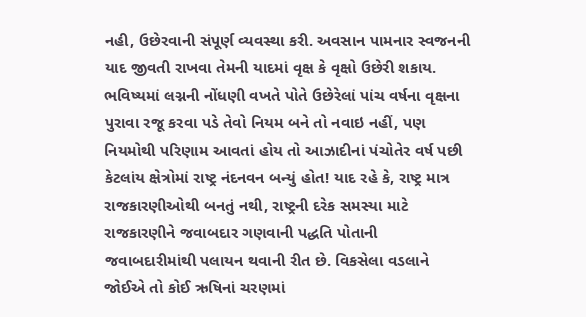નહી, ઉછેરવાની સંપૂર્ણ વ્યવસ્થા કરી. અવસાન પામનાર સ્વજનની યાદ જીવતી રાખવા તેમની યાદમાં વૃક્ષ કે વૃક્ષો ઉછેરી શકાય. ભવિષ્યમાં લગ્નની નોંધણી વખતે પોતે ઉછેરેલાં પાંચ વર્ષના વૃક્ષના પુરાવા રજૂ કરવા પડે તેવો નિયમ બને તો નવાઇ નહીં, પણ નિયમોથી પરિણામ આવતાં હોય તો આઝાદીનાં પંચોતેર વર્ષ પછી કેટલાંય ક્ષેત્રોમાં રાષ્ટ્ર નંદનવન બન્યું હોત! યાદ રહે કે, રાષ્ટ્ર માત્ર રાજકારણીઓથી બનતું નથી, રાષ્ટ્રની દરેક સમસ્યા માટે રાજકારણીને જવાબદાર ગણવાની પદ્ધતિ પોતાની જવાબદારીમાંથી પલાયન થવાની રીત છે. વિકસેલા વડલાને જોઈએ તો કોઈ ઋષિનાં ચરણમાં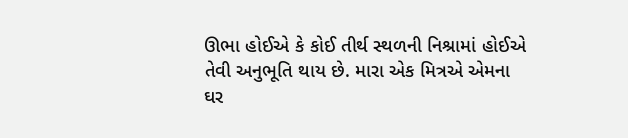ઊભા હોઈએ કે કોઈ તીર્થ સ્થળની નિશ્રામાં હોઈએ તેવી અનુભૂતિ થાય છે. મારા એક મિત્રએ એમના ઘર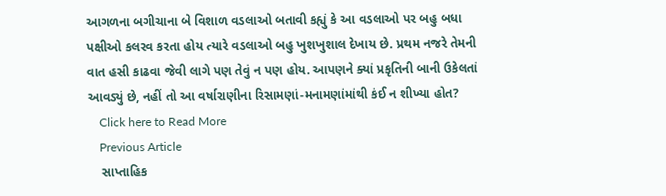આગળના બગીચાના બે વિશાળ વડલાઓ બતાવી કહ્યું કે આ વડલાઓ પર બહુ બધા પક્ષીઓ કલરવ કરતા હોય ત્યારે વડલાઓ બહુ ખુશખુશાલ દેખાય છે. પ્રથમ નજરે તેમની વાત હસી કાઢવા જેવી લાગે પણ તેવું ન પણ હોય. આપણને ક્યાં પ્રકૃતિની બાની ઉકેલતાં આવડ્યું છે, નહીં તો આ વર્ષારાણીના રિસામણાં-મનામણાંમાંથી કંઈ ન શીખ્યા હોત?
    Click here to Read More
    Previous Article
    સાપ્તાહિક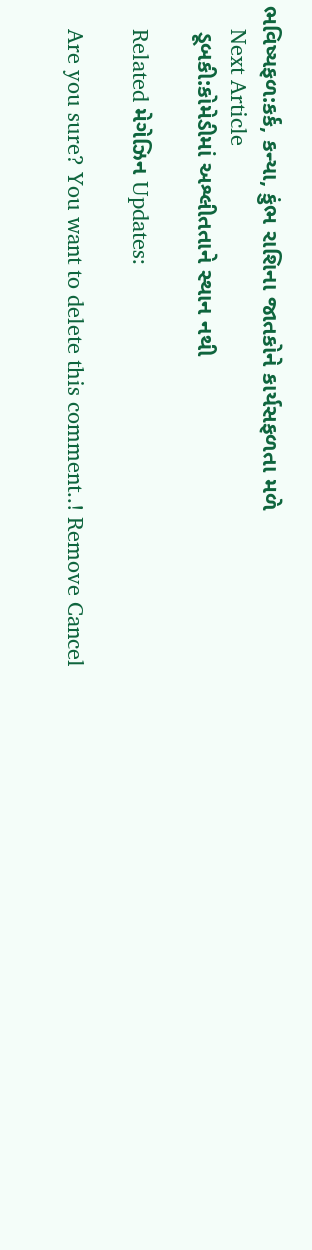ભવિષ્યફળ:કર્ક, કન્યા, કુંભ રાશિના જાતકોને કાર્યસફળતા મ‌ળે
    Next Article
    ડૂબકી:કોમેડીમાં અશ્લીતતાને સ્થાન નથી

    Related મેગેઝિન Updates:

    Are you sure? You want to delete this comment..! Remove Cancel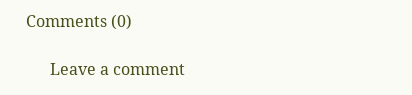Comments (0)

      Leave a comment